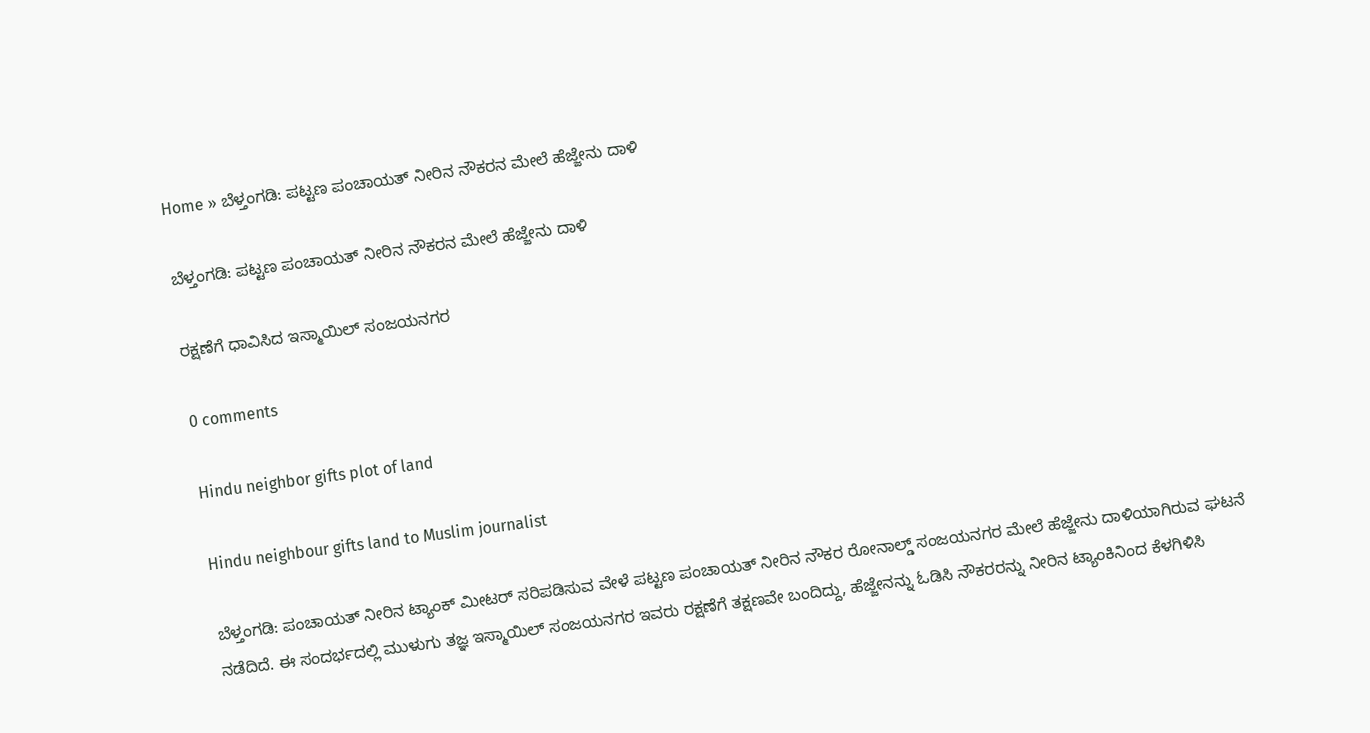Home » ಬೆಳ್ತಂಗಡಿ: ಪಟ್ಟಣ ಪಂಚಾಯತ್‌ ನೀರಿನ ನೌಕರನ ಮೇಲೆ ಹೆಜ್ಜೇನು ದಾಳಿ

ಬೆಳ್ತಂಗಡಿ: ಪಟ್ಟಣ ಪಂಚಾಯತ್‌ ನೀರಿನ ನೌಕರನ ಮೇಲೆ ಹೆಜ್ಜೇನು ದಾಳಿ

ರಕ್ಷಣೆಗೆ ಧಾವಿಸಿದ ಇಸ್ಮಾಯಿಲ್‌ ಸಂಜಯನಗರ

0 comments

Hindu neighbor gifts plot of land

Hindu neighbour gifts land to Muslim journalist

ಬೆಳ್ತಂಗಡಿ: ಪಂಚಾಯತ್‌ ನೀರಿನ ಟ್ಯಾಂಕ್‌ ಮೀಟರ್‌ ಸರಿಪಡಿಸುವ ವೇಳೆ ಪಟ್ಟಣ ಪಂಚಾಯತ್‌ ನೀರಿನ ನೌಕರ ರೋನಾಲ್ಡ್‌ ಸಂಜಯನಗರ ಮೇಲೆ ಹೆಜ್ಜೇನು ದಾಳಿಯಾಗಿರುವ ಘಟನೆ ನಡೆದಿದೆ. ಈ ಸಂದರ್ಭದಲ್ಲಿ ಮುಳುಗು ತಜ್ಞ ಇಸ್ಮಾಯಿಲ್‌ ಸಂಜಯನಗರ ಇವರು ರಕ್ಷಣೆಗೆ ತಕ್ಷಣವೇ ಬಂದಿದ್ದು, ಹೆಜ್ಜೇನನ್ನು ಓಡಿಸಿ ನೌಕರರನ್ನು ನೀರಿನ ಟ್ಯಾಂಕಿನಿಂದ ಕೆಳಗಿಳಿಸಿ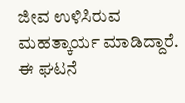ಜೀವ ಉಳಿಸಿರುವ ಮಹತ್ಕಾರ್ಯ ಮಾಡಿದ್ದಾರೆ. ಈ ಘಟನೆ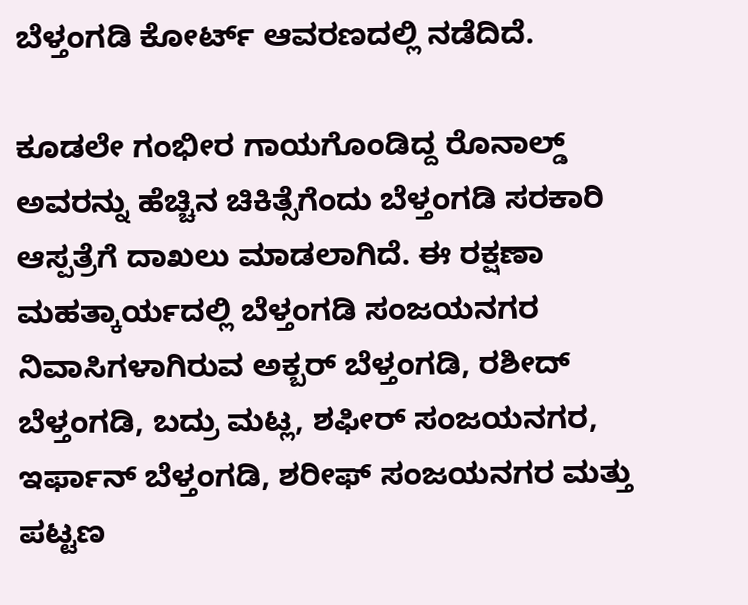ಬೆಳ್ತಂಗಡಿ ಕೋರ್ಟ್‌ ಆವರಣದಲ್ಲಿ ನಡೆದಿದೆ.

ಕೂಡಲೇ ಗಂಭೀರ ಗಾಯಗೊಂಡಿದ್ದ ರೊನಾಲ್ಡ್‌ ಅವರನ್ನು ಹೆಚ್ಚಿನ ಚಿಕಿತ್ಸೆಗೆಂದು ಬೆಳ್ತಂಗಡಿ ಸರಕಾರಿ ಆಸ್ಪತ್ರೆಗೆ ದಾಖಲು ಮಾಡಲಾಗಿದೆ. ಈ ರಕ್ಷಣಾ ಮಹತ್ಕಾರ್ಯದಲ್ಲಿ ಬೆಳ್ತಂಗಡಿ ಸಂಜಯನಗರ ನಿವಾಸಿಗಳಾಗಿರುವ ಅಕ್ಬರ್‌ ಬೆಳ್ತಂಗಡಿ, ರಶೀದ್‌ ಬೆಳ್ತಂಗಡಿ, ಬದ್ರು ಮಟ್ಲ, ಶಫೀರ್‌ ಸಂಜಯನಗರ, ಇರ್ಫಾನ್‌ ಬೆಳ್ತಂಗಡಿ, ಶರೀಫ್‌ ಸಂಜಯನಗರ ಮತ್ತು ಪಟ್ಟಣ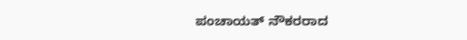ಪಂಚಾಯತ್‌ ನೌಕರರಾದ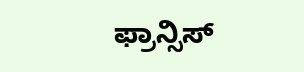ಫ್ರಾನ್ಸಿಸ್‌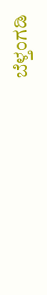ಬೆಳ್ತಂಗಡಿ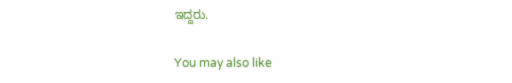ಇದ್ದರು.

You may also like